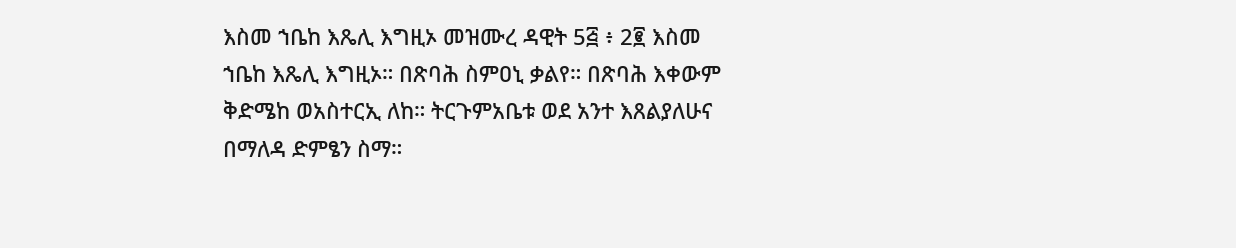እስመ ኀቤከ እጼሊ እግዚኦ መዝሙረ ዳዊት 5፭ ፥ 2፪ እስመ ኀቤከ እጼሊ እግዚኦ። በጽባሕ ስምዐኒ ቃልየ። በጽባሕ እቀውም ቅድሜከ ወአስተርኢ ለከ። ትርጉምአቤቱ ወደ አንተ እጸልያለሁና በማለዳ ድምፄን ስማ።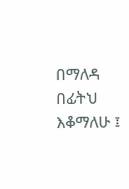በማለዳ በፊትህ እቆማለሁ ፤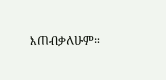እጠብቃለሁም።